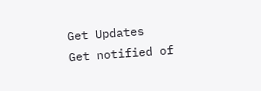Get Updates
Get notified of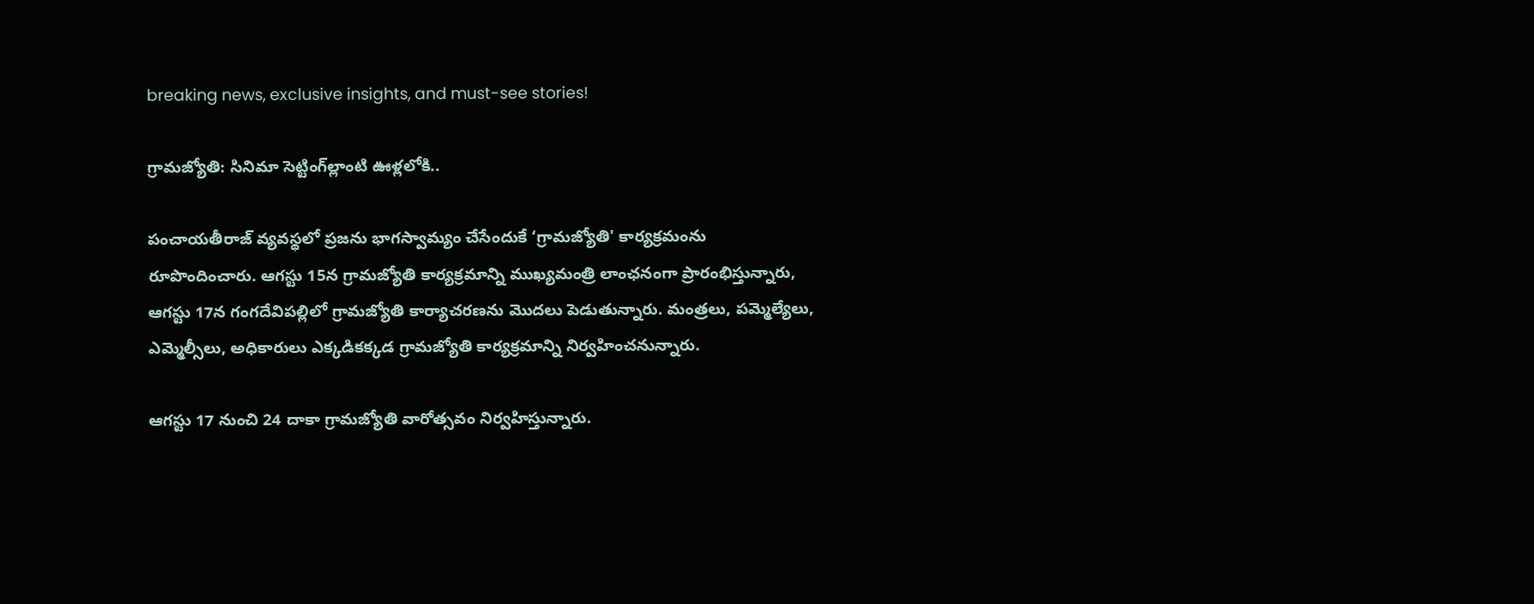breaking news, exclusive insights, and must-see stories!

గ్రామజ్యోతి: సినిమా సెట్టింగ్‌ల్లాంటి ఊళ్లలోకి..

పంచాయతీరాజ్‌ వ్యవస్థలో ప్రజను భాగస్వామ్యం చేసేందుకే ‘గ్రామజ్యోతి' కార్యక్రమంను రూపొందించారు. ఆగస్టు 15న గ్రామజ్యోతి కార్యక్రమాన్ని ముఖ్యమంత్రి లాంఛనంగా ప్రారంభిస్తున్నారు, ఆగస్టు 17న గంగదేవిపల్లిలో గ్రామజ్యోతి కార్యాచరణను మొదలు పెడుతున్నారు. మంత్రలు, పమ్మెల్యేలు, ఎమ్మెల్సీలు, అధికారులు ఎక్కడికక్కడ గ్రామజ్యోతి కార్యక్రమాన్ని నిర్వహించనున్నారు.

ఆగస్టు 17 నుంచి 24 దాకా గ్రామజ్యోతి వారోత్సవం నిర్వహిస్తున్నారు.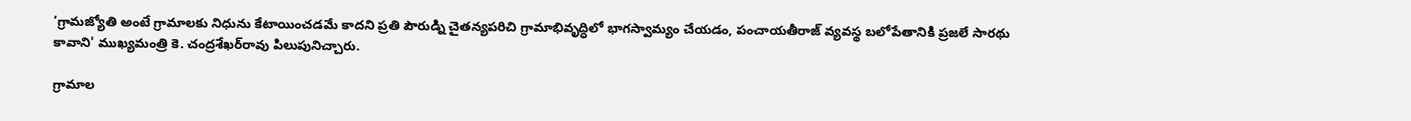‘గ్రామజ్యోతి అంటే గ్రామాలకు నిధును కేటాయించడమే కాదని ప్రతి పౌరుడ్ని చైతన్యపరిచి గ్రామాభివృద్ధిలో భాగస్వామ్యం చేయడం, పంచాయతీరాజ్‌ వ్యవస్థ బలోపేతానికి ప్రజలే సారథు కావాని' ముఖ్యమంత్రి కె. చంద్రశేఖర్‌రావు పిలుపునిచ్చారు.

గ్రామాల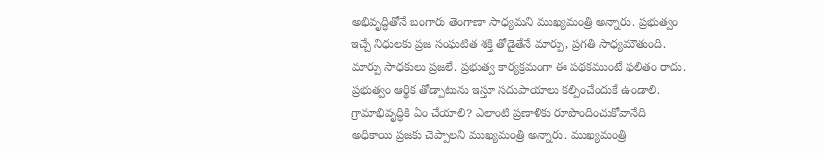అభివృద్ధితోనే బంగారు తెంగాణా సాధ్యమని ముఖ్యమంత్రి అన్నారు. ప్రభుత్వం ఇచ్చే నిధులకు ప్రజ సంఘటిత శక్తి తోడైతేనే మార్పు, ప్రగతి సాధ్యమౌతుంది. మార్పు సాధకులు ప్రజలే. ప్రభుత్వ కార్యక్రమంగా ఈ పథకముంటే ఫలితం రాదు. ప్రభుత్వం ఆర్థిక తోడ్పాటును ఇస్తూ సదుపాయాలు కల్పించేందుకే ఉండాలి. గ్రామాభివృద్ధికి ఏం చేయాలి? ఎలాంటి ప్రణాళికు రూపొందించుకోవానేది అధికాయి ప్రజకు చెప్పాలని ముఖ్యమంత్రి అన్నారు. ముఖ్యమంత్రి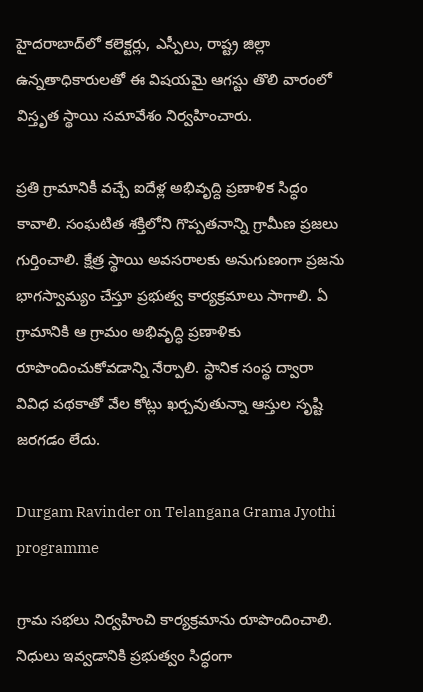హైదరాబాద్‌లో కలెక్టర్లు, ఎస్పీలు, రాష్ట్ర జిల్లా ఉన్నతాధికారులతో ఈ విషయమై ఆగస్టు తొలి వారంలో విస్తృత స్థాయి సమావేశం నిర్వహించారు.

ప్రతి గ్రామానికీ వచ్చే ఐదేళ్ల అభివృద్ది ప్రణాళిక సిద్ధం కావాలి. సంఘటిత శక్తిలోని గొప్పతనాన్ని గ్రామీణ ప్రజలు గుర్తించాలి. క్షేత్ర స్థాయి అవసరాలకు అనుగుణంగా ప్రజను భాగస్వామ్యం చేస్తూ ప్రభుత్వ కార్యక్రమాలు సాగాలి. ఏ గ్రామానికి ఆ గ్రామం అభివృద్ధి ప్రణాళికు రూపొందించుకోవడాన్ని నేర్పాలి. స్థానిక సంస్థ ద్వారా వివిధ పథకాతో వేల కోట్లు ఖర్చవుతున్నా ఆస్తుల సృష్టి జరగడం లేదు.

Durgam Ravinder on Telangana Grama Jyothi programme

గ్రామ సభలు నిర్వహించి కార్యక్రమాను రూపొందించాలి. నిధులు ఇవ్వడానికి ప్రభుత్వం సిద్ధంగా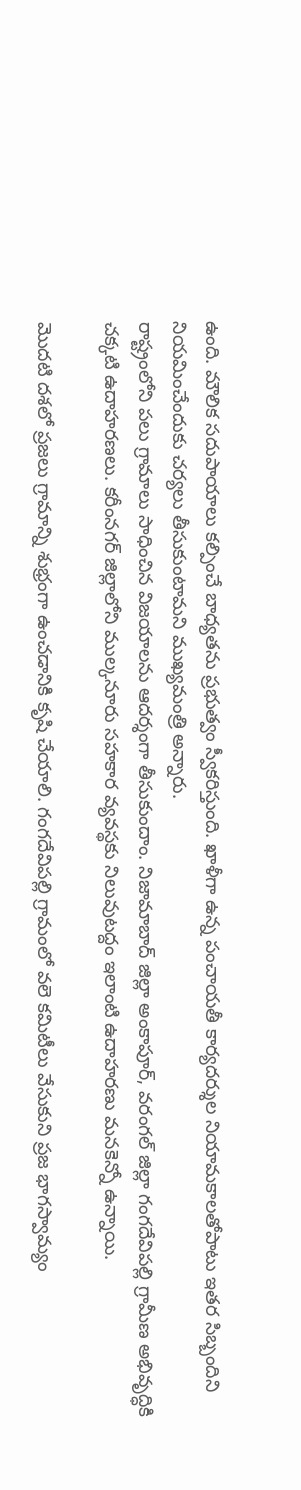ఉంది. మౌలిక సదుపాయాలు కల్పించే బాధ్యతను ప్రభుత్వం స్వీకరిస్తుంది. ఖాళీగా ఉన్న పంచాయతీ కార్యదర్శుల నియామకాలతోపాటు ఇతర సిబ్బందిని నియమించేందుకు చర్యలు తీసుకుంటామని ముఖ్యమంత్రి అన్నారు.
రాష్ట్రంలోని పలు గ్రామాలు సాధించిన విజయాలను ఆదర్శంగా తీసుకుందాం. నిజామాబాద్‌ జిల్లా అంకాపూర్‌, వరంగల్‌ జిల్లా గంగదేవిపల్లి గ్రామీణ అభివృద్ధికి చక్కటి ఉదాహరణలు. కరీంనగర్‌ జిల్లాలోని ముల్కనూరు సహకార వ్యవస్థకు నిలువుటద్దం ఇలాంటి ఉదాహరణు మనకెన్నో ఉన్నాయి.

మొదటి దశలో ప్రజలు గ్రామాన్ని శుభ్రంగా ఉంచడానికి కృషి చేయాలి. గంగదేవిపల్లి గ్రామంలో వలె కమిటీలు వేసుకుని ప్రజ భాగస్వామ్యం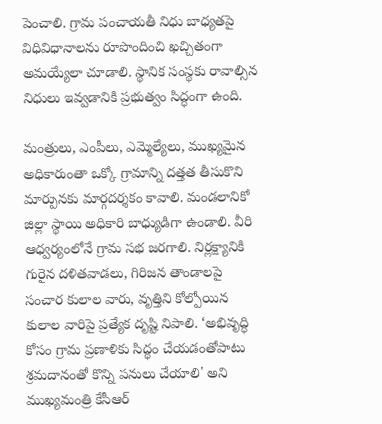పెంచాలి. గ్రామ పంచాయతీ నిధు బాధ్యతపై విధివిధానాలను రూపొందించి ఖచ్చితంగా అమయ్యేలా చూడాలి. స్థానిక సంస్థకు రావాల్సిన నిధులు ఇవ్వడానికి ప్రభుత్వం సిద్ధంగా ఉంది.

మంత్రులు, ఎంపీలు, ఎమ్మెల్యేలు, ముఖ్యమైన అధికారుంతా ఒక్కో గ్రామాన్ని దత్తత తీసుకొని మార్పునకు మార్గదర్శకం కావాలి. మండలానికో జిల్లా స్థాయి అధికారి బాధ్యుడిగా ఉండాలి. వీరి ఆధ్వర్యంలోనే గ్రామ సభ జరగాలి. నిర్లక్ష్యానికి గురైన దళితవాడలు, గిరిజన తాండాలపై సంచార కులాల వారు, వృత్తిని కోల్పోయిన కులాల వారిపై ప్రత్యేక దృష్టి నిపాలి. ‘అభివృద్ధి కోసం గ్రామ ప్రణాళికు సిద్ధం చేయడంతోపాటు శ్రమదానంతో కొన్ని పనులు చేయాలి' అని ముఖ్యమంత్రి కేసీఆర్‌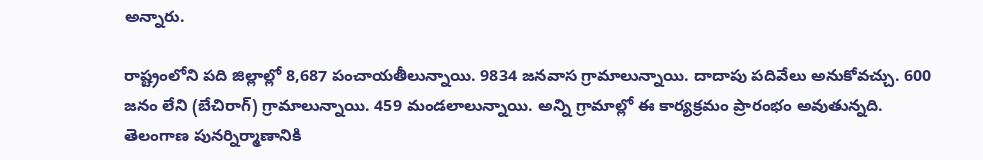అన్నారు.

రాష్ట్రంలోని పది జిల్లాల్లో 8,687 పంచాయతీలున్నాయి. 9834 జనవాస గ్రామాలున్నాయి. దాదాపు పదివేలు అనుకోవచ్చు. 600 జనం లేని (బేచిరాగ్‌) గ్రామాలున్నాయి. 459 మండలాలున్నాయి. అన్ని గ్రామాల్లో ఈ కార్యక్రమం ప్రారంభం అవుతున్నది. తెలంగాణ పునర్నిర్మాణానికి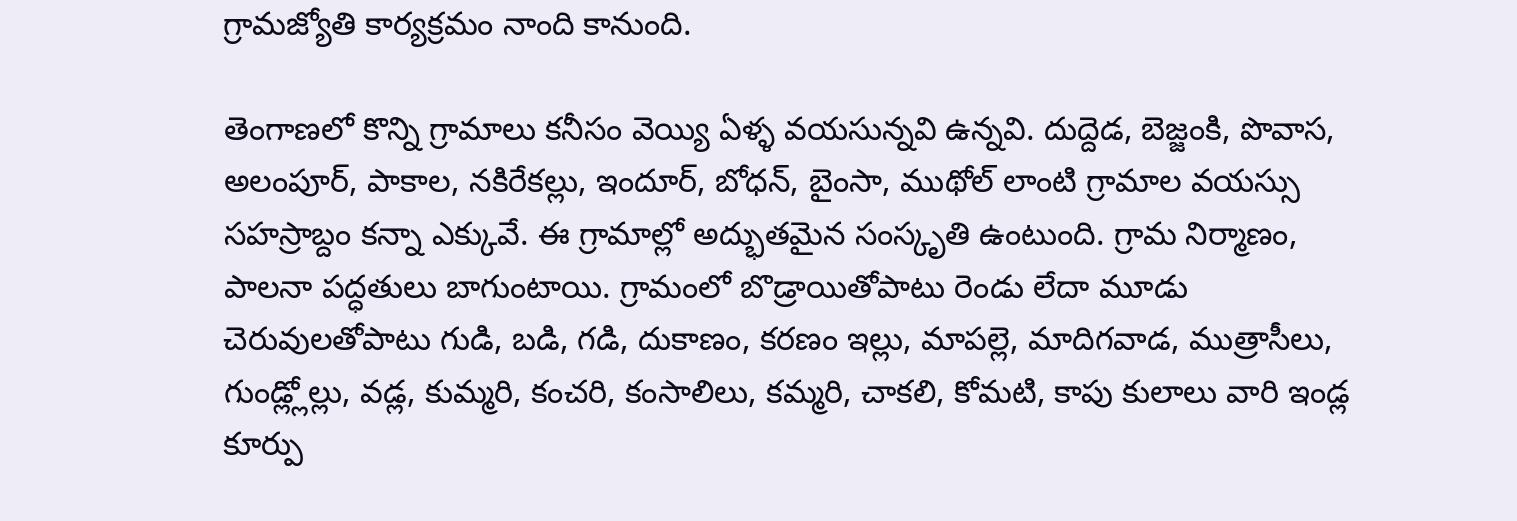గ్రామజ్యోతి కార్యక్రమం నాంది కానుంది.

తెంగాణలో కొన్ని గ్రామాలు కనీసం వెయ్యి ఏళ్ళ వయసున్నవి ఉన్నవి. దుద్దెడ, బెజ్జంకి, పొవాస, అలంపూర్‌, పాకాల, నకిరేకల్లు, ఇందూర్‌, బోధన్‌, బైంసా, ముథోల్‌ లాంటి గ్రామాల వయస్సు సహస్రాబ్దం కన్నా ఎక్కువే. ఈ గ్రామాల్లో అద్భుతమైన సంస్కృతి ఉంటుంది. గ్రామ నిర్మాణం, పాలనా పద్ధతులు బాగుంటాయి. గ్రామంలో బొడ్రాయితోపాటు రెండు లేదా మూడు చెరువులతోపాటు గుడి, బడి, గడి, దుకాణం, కరణం ఇల్లు, మాపల్లె, మాదిగవాడ, ముత్రాసీలు, గుండ్ల్లోల్లు, వడ్ల, కుమ్మరి, కంచరి, కంసాలిలు, కమ్మరి, చాకలి, కోమటి, కాపు కులాలు వారి ఇండ్ల కూర్పు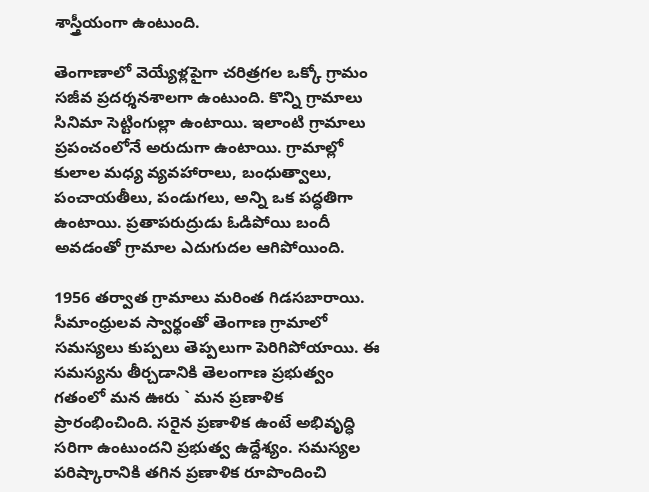శాస్త్రీయంగా ఉంటుంది.

తెంగాణాలో వెయ్యేళ్లపైగా చరిత్రగల ఒక్కో గ్రామం సజీవ ప్రదర్శనశాలగా ఉంటుంది. కొన్ని గ్రామాలు సినిమా సెట్టింగుల్లా ఉంటాయి. ఇలాంటి గ్రామాలు ప్రపంచంలోనే అరుదుగా ఉంటాయి. గ్రామాల్లో కులాల మధ్య వ్యవహారాలు, బంధుత్వాలు, పంచాయతీలు, పండుగలు, అన్ని ఒక పద్ధతిగా ఉంటాయి. ప్రతాపరుద్రుడు ఓడిపోయి బందీ అవడంతో గ్రామాల ఎదుగుదల ఆగిపోయింది.

1956 తర్వాత గ్రామాలు మరింత గిడసబారాయి. సీమాంధ్రులవ స్వార్థంతో తెంగాణ గ్రామాలో సమస్యలు కుప్పలు తెప్పలుగా పెరిగిపోయాయి. ఈ సమస్యను తీర్చడానికి తెలంగాణ ప్రభుత్వం గతంలో మన ఊరు ` మన ప్రణాళిక ప్రారంభించింది. సరైన ప్రణాళిక ఉంటే అభివృద్ధి సరిగా ఉంటుందని ప్రభుత్వ ఉద్దేశ్యం. సమస్యల పరిష్కారానికి తగిన ప్రణాళిక రూపొందించి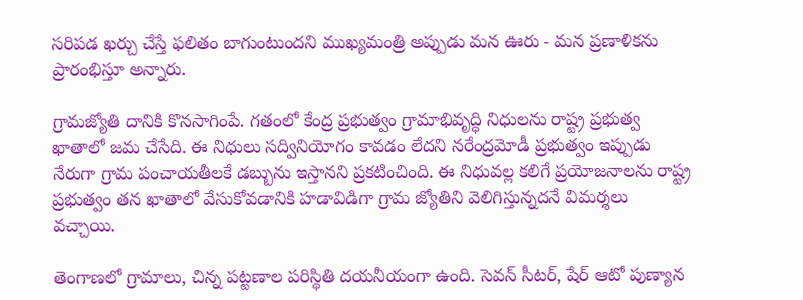సరిపడ ఖర్చు చేస్తే ఫలితం బాగుంటుందని ముఖ్యమంత్రి అప్పుడు మన ఊరు - మన ప్రణాళికను ప్రారంభిస్తూ అన్నారు.

గ్రామజ్యోతి దానికి కొనసాగింపే. గతంలో కేంద్ర ప్రభుత్వం గ్రామాభివృద్ధి నిధులను రాష్ట్ర ప్రభుత్వ ఖాతాలో జమ చేసేది. ఈ నిధులు సద్వినియోగం కావడం లేదని నరేంద్రమోడీ ప్రభుత్వం ఇప్పుడు నేరుగా గ్రామ పంచాయతీలకే డబ్బును ఇస్తానని ప్రకటించింది. ఈ నిధువల్ల కలిగే ప్రయోజనాలను రాష్ట్ర ప్రభుత్వం తన ఖాతాలో వేసుకోవడానికి హడావిడిగా గ్రామ జ్యోతిని వెలిగిస్తున్నదనే విమర్శలు వచ్చాయి.

తెంగాణలో గ్రామాలు, చిన్న పట్టణాల పరిస్థితి దయనీయంగా ఉంది. సెవన్‌ సీటర్‌, షేర్‌ ఆటో పుణ్యాన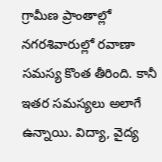గ్రామీణ ప్రాంతాల్లో నగరశివారుల్లో రవాణా సమస్య కొంత తీరింది. కానీ ఇతర సమస్యలు అలాగే ఉన్నాయి. విద్యా, వైద్య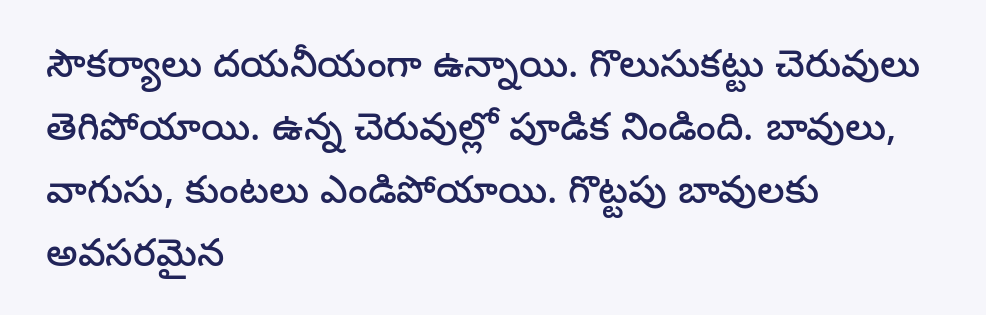సౌకర్యాలు దయనీయంగా ఉన్నాయి. గొలుసుకట్టు చెరువులు తెగిపోయాయి. ఉన్న చెరువుల్లో పూడిక నిండింది. బావులు, వాగుసు, కుంటలు ఎండిపోయాయి. గొట్టపు బావులకు అవసరమైన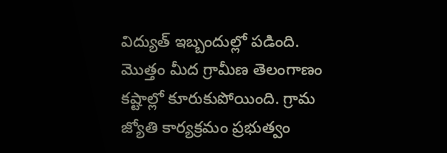విద్యుత్‌ ఇబ్బందుల్లో పడింది. మొత్తం మీద గ్రామీణ తెలంగాణం కష్టాల్లో కూరుకుపోయింది. గ్రామ జ్యోతి కార్యక్రమం ప్రభుత్వం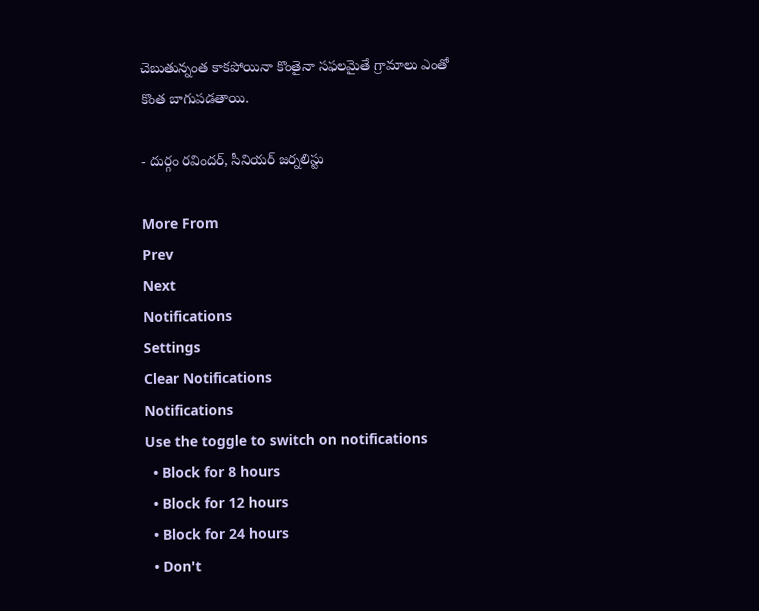చెబుతున్నంత కాకపోయినా కొంతైనా సఫలమైతే గ్రామాలు ఎంతో కొంత బాగుపడతాయి.

- దుర్గం రవిందర్‌, సీనియర్‌ జర్నలిస్టు

More From
Prev
Next
Notifications
Settings
Clear Notifications
Notifications
Use the toggle to switch on notifications
  • Block for 8 hours
  • Block for 12 hours
  • Block for 24 hours
  • Don't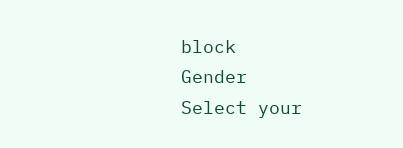block
Gender
Select your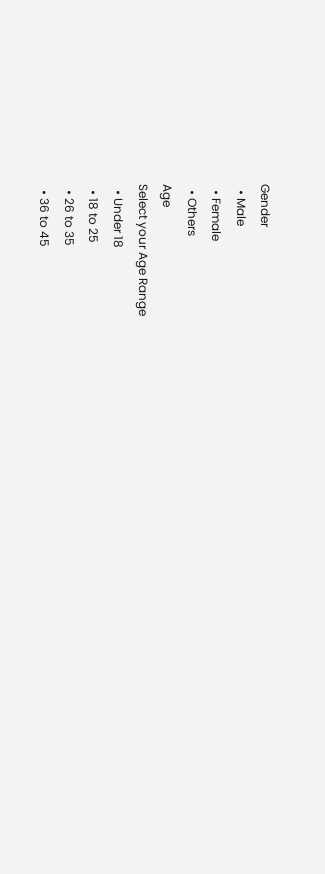Gender
  • Male
  • Female
  • Others
Age
Select your Age Range
  • Under 18
  • 18 to 25
  • 26 to 35
  • 36 to 45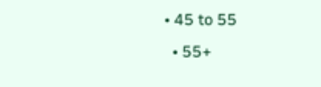• 45 to 55
  • 55+